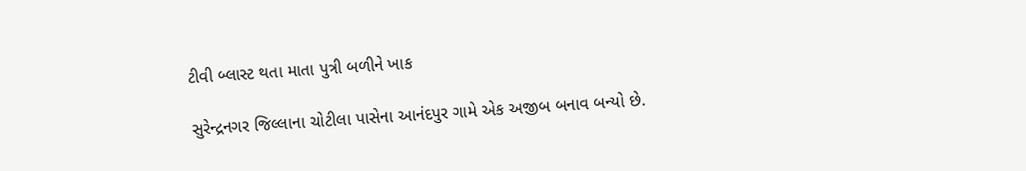ટીવી બ્લાસ્ટ થતા માતા પુત્રી બળીને ખાક

સુરેન્દ્રનગર જિલ્લાના ચોટીલા પાસેના આનંદપુર ગામે એક અજીબ બનાવ બન્યો છે.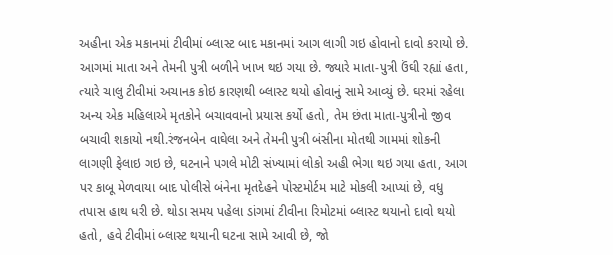અહીના એક મકાનમાં ટીવીમાં બ્લાસ્ટ બાદ મકાનમાં આગ લાગી ગઇ હોવાનો દાવો કરાયો છે. આગમાં માતા અને તેમની પુત્રી બળીને ખાખ થઇ ગયા છે. જ્યારે માતા-પુત્રી ઉંઘી રહ્યાં હતા, ત્યારે ચાલુ ટીવીમાં અચાનક કોઇ કારણથી બ્લાસ્ટ થયો હોવાનું સામે આવ્યું છે. ઘરમાં રહેલા અન્ય એક મહિલાએ મૃતકોને બચાવવાનો પ્રયાસ કર્યો હતો, તેમ છંતા માતા-પુત્રીનો જીવ બચાવી શકાયો નથી.રંજનબેન વાઘેલા અને તેમની પુત્રી બંસીના મોતથી ગામમાં શોકની લાગણી ફેલાઇ ગઇ છે, ઘટનાને પગલે મોટી સંખ્યામાં લોકો અહી ભેગા થઇ ગયા હતા, આગ પર કાબૂ મેળવાયા બાદ પોલીસે બંનેના મૃતદેહને પોસ્ટમોર્ટમ માટે મોકલી આપ્યાં છે, વધુ તપાસ હાથ ધરી છે. થોડા સમય પહેલા ડાંગમાં ટીવીના રિમોટમાં બ્લાસ્ટ થયાનો દાવો થયો હતો, હવે ટીવીમાં બ્લાસ્ટ થયાની ઘટના સામે આવી છે, જો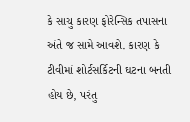કે સાચુ કારણ ફોરેન્સિક તપાસના અંતે જ સામે આવશે. કારણ કે ટીવીમાં શોર્ટસર્કિટની ઘટના બનતી હોય છે, પરંતુ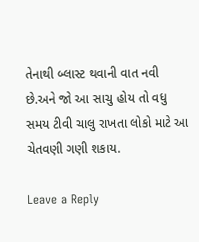તેનાથી બ્લાસ્ટ થવાની વાત નવી છે.અને જો આ સાચુ હોય તો વધુ સમય ટીવી ચાલુ રાખતા લોકો માટે આ ચેતવણી ગણી શકાય.

Leave a Reply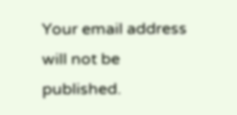Your email address will not be published.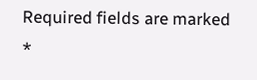Required fields are marked *